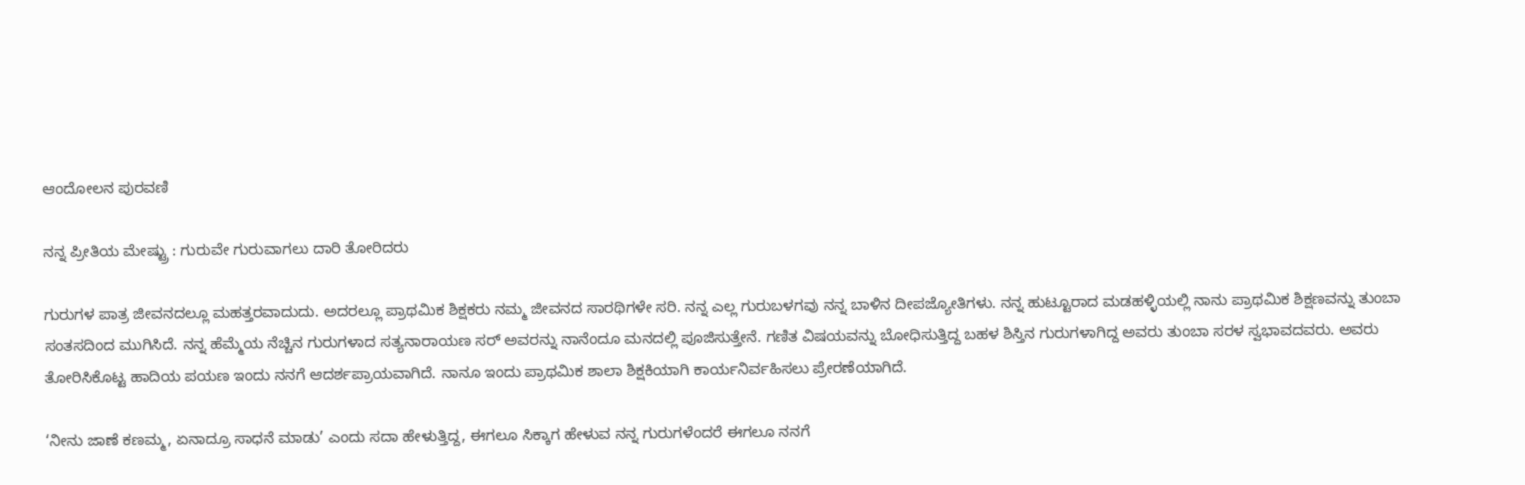ಆಂದೋಲನ ಪುರವಣಿ

ನನ್ನ ಪ್ರೀತಿಯ ಮೇಷ್ಟ್ರು : ಗುರುವೇ ಗುರುವಾಗಲು ದಾರಿ ತೋರಿದರು

ಗುರುಗಳ ಪಾತ್ರ ಜೀವನದಲ್ಲೂ ಮಹತ್ತರವಾದುದು. ಅದರಲ್ಲೂ ಪ್ರಾಥಮಿಕ ಶಿಕ್ಷಕರು ನಮ್ಮ ಜೀವನದ ಸಾರಥಿಗಳೇ ಸರಿ. ನನ್ನ ಎಲ್ಲ ಗುರುಬಳಗವು ನನ್ನ ಬಾಳಿನ ದೀಪಜ್ಯೋತಿಗಳು. ನನ್ನ ಹುಟ್ಟೂರಾದ ಮಡಹಳ್ಳಿಯಲ್ಲಿ ನಾನು ಪ್ರಾಥಮಿಕ ಶಿಕ್ಷಣವನ್ನು ತುಂಬಾ ಸಂತಸದಿಂದ ಮುಗಿಸಿದೆ. ನನ್ನ ಹೆಮ್ಮೆಯ ನೆಚ್ಚಿನ ಗುರುಗಳಾದ ಸತ್ಯನಾರಾಯಣ ಸರ್ ಅವರನ್ನು ನಾನೆಂದೂ ಮನದಲ್ಲಿ ಪೂಜಿಸುತ್ತೇನೆ. ಗಣಿತ ವಿಷಯವನ್ನು ಬೋಧಿಸುತ್ತಿದ್ದ ಬಹಳ ಶಿಸ್ತಿನ ಗುರುಗಳಾಗಿದ್ದ ಅವರು ತುಂಬಾ ಸರಳ ಸ್ವಭಾವದವರು. ಅವರು ತೋರಿಸಿಕೊಟ್ಟ ಹಾದಿಯ ಪಯಣ ಇಂದು ನನಗೆ ಆದರ್ಶಪ್ರಾಯವಾಗಿದೆ. ನಾನೂ ಇಂದು ಪ್ರಾಥಮಿಕ ಶಾಲಾ ಶಿಕ್ಷಕಿಯಾಗಿ ಕಾರ್ಯನಿರ್ವಹಿಸಲು ಪ್ರೇರಣೆಯಾಗಿದೆ.

‘ನೀನು ಜಾಣೆ ಕಣಮ್ಮ, ಏನಾದ್ರೂ ಸಾಧನೆ ಮಾಡು’ ಎಂದು ಸದಾ ಹೇಳುತ್ತಿದ್ದ, ಈಗಲೂ ಸಿಕ್ಕಾಗ ಹೇಳುವ ನನ್ನ ಗುರುಗಳೆಂದರೆ ಈಗಲೂ ನನಗೆ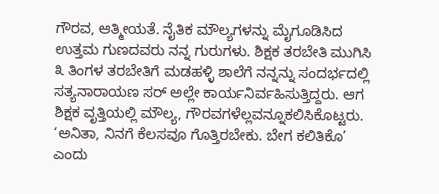ಗೌರವ, ಆತ್ಮೀಯತೆ. ನೈತಿಕ ಮೌಲ್ಯಗಳನ್ನು ಮೈಗೂಡಿಸಿದ ಉತ್ತಮ ಗುಣದವರು ನನ್ನ ಗುರುಗಳು. ಶಿಕ್ಷಕ ತರಬೇತಿ ಮುಗಿಸಿ ೩ ತಿಂಗಳ ತರಬೇತಿಗೆ ಮಡಹಳ್ಳಿ ಶಾಲೆಗೆ ನನ್ನನ್ನು ಸಂದರ್ಭದಲ್ಲಿ ಸತ್ಯನಾರಾಯಣ ಸರ್ ಅಲ್ಲೇ ಕಾರ್ಯನಿರ್ವಹಿಸುತ್ತಿದ್ದರು. ಆಗ ಶಿಕ್ಷಕ ವೃತ್ತಿಯಲ್ಲಿ ಮೌಲ್ಯ, ಗೌರವಗಳೆಲ್ಲವನ್ನೂಕಲಿಸಿಕೊಟ್ಟರು. ‘ಅನಿತಾ, ನಿನಗೆ ಕೆಲಸವೂ ಗೊತ್ತಿರಬೇಕು. ಬೇಗ ಕಲಿತಿಕೊ’ ಎಂದು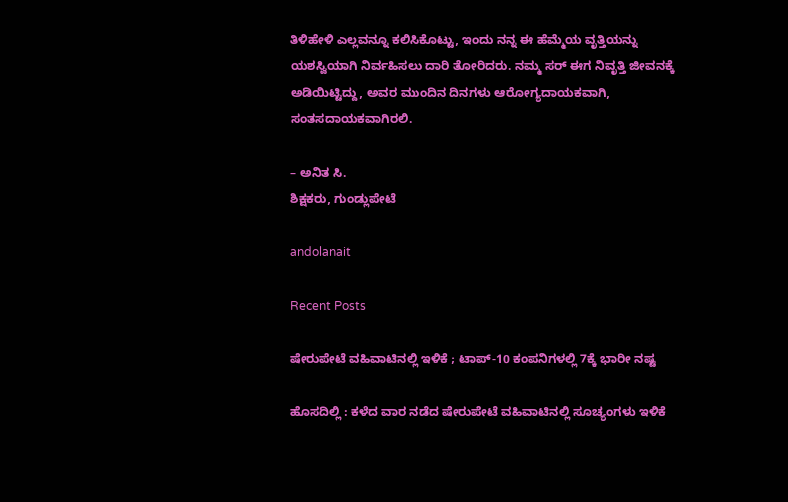ತಿಳಿಹೇಳಿ ಎಲ್ಲವನ್ನೂ ಕಲಿಸಿಕೊಟ್ಟು, ಇಂದು ನನ್ನ ಈ ಹೆಮ್ಮೆಯ ವೃತ್ತಿಯನ್ನು ಯಶಸ್ವಿಯಾಗಿ ನಿರ್ವಹಿಸಲು ದಾರಿ ತೋರಿದರು. ನಮ್ಮ ಸರ್ ಈಗ ನಿವೃತ್ತಿ ಜೀವನಕ್ಕೆ ಅಡಿಯಿಟ್ಟಿದ್ದು, ಅವರ ಮುಂದಿನ ದಿನಗಳು ಆರೋಗ್ಯದಾಯಕವಾಗಿ, ಸಂತಸದಾಯಕವಾಗಿರಲಿ.

– ಅನಿತ ಸಿ.
ಶಿಕ್ಷಕರು, ಗುಂಡ್ಲುಪೇಟೆ

andolanait

Recent Posts

ಷೇರುಪೇಟೆ ವಹಿವಾಟಿನಲ್ಲಿ ಇಳಿಕೆ ; ಟಾಪ್-10 ಕಂಪನಿಗಳಲ್ಲಿ 7ಕ್ಕೆ ಭಾರೀ ನಷ್ಟ

ಹೊಸದಿಲ್ಲಿ : ಕಳೆದ ವಾರ ನಡೆದ ಷೇರುಪೇಟೆ ವಹಿವಾಟಿನಲ್ಲಿ ಸೂಚ್ಯಂಗಳು ಇಳಿಕೆ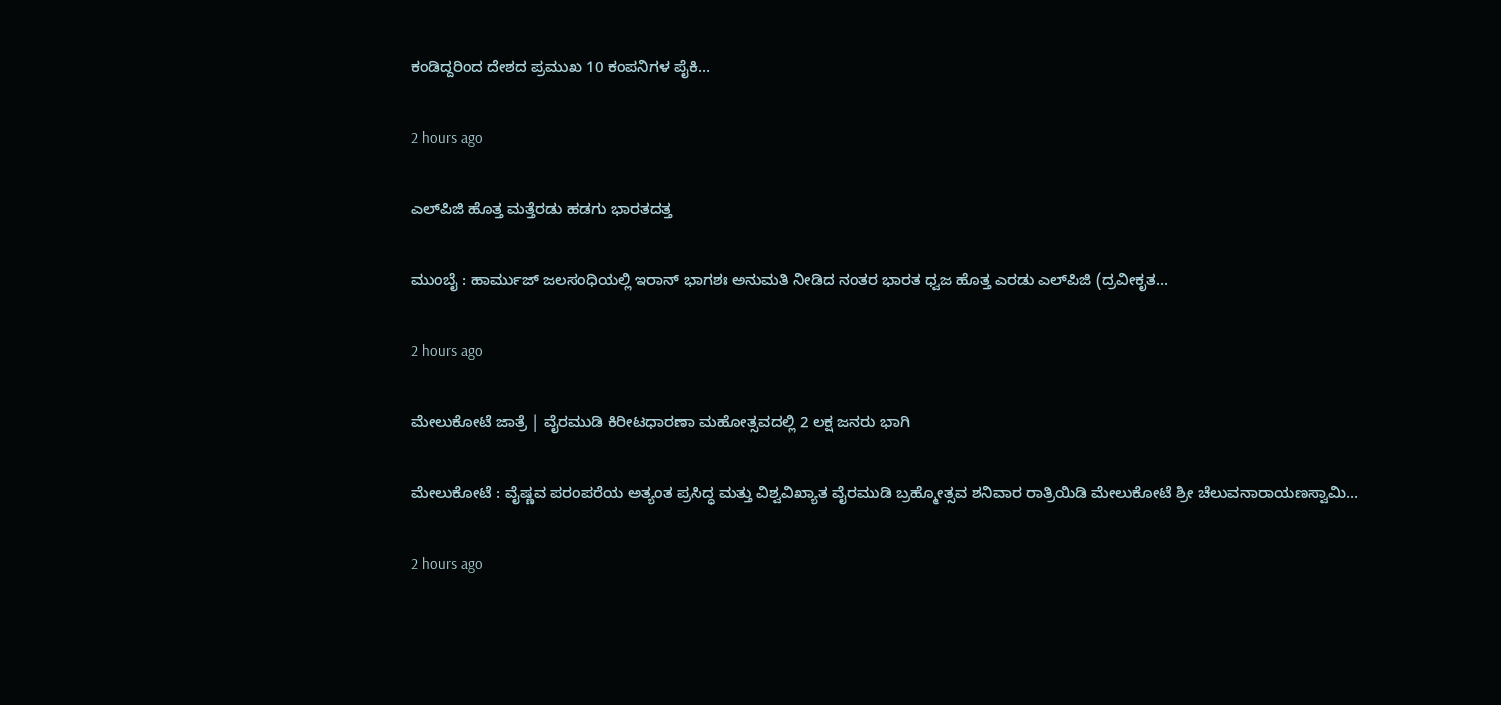ಕಂಡಿದ್ದರಿಂದ ದೇಶದ ಪ್ರಮುಖ 10 ಕಂಪನಿಗಳ ಪೈಕಿ…

2 hours ago

ಎಲ್‌ಪಿಜಿ ಹೊತ್ತ ಮತ್ತೆರಡು ಹಡಗು ಭಾರತದತ್ತ

ಮುಂಬೈ : ಹಾರ್ಮುಜ್ ಜಲಸಂಧಿಯಲ್ಲಿ ಇರಾನ್ ಭಾಗಶಃ ಅನುಮತಿ ನೀಡಿದ ನಂತರ ಭಾರತ ಧ್ವಜ ಹೊತ್ತ ಎರಡು ಎಲ್‌ಪಿಜಿ (ದ್ರವೀಕೃತ…

2 hours ago

ಮೇಲುಕೋಟೆ ಜಾತ್ರೆ | ವೈರಮುಡಿ ಕಿರೀಟಧಾರಣಾ ಮಹೋತ್ಸವದಲ್ಲಿ 2 ಲಕ್ಷ ಜನರು ಭಾಗಿ

ಮೇಲುಕೋಟೆ : ವೈಷ್ಣವ ಪರಂಪರೆಯ ಅತ್ಯಂತ ಪ್ರಸಿದ್ಧ ಮತ್ತು ವಿಶ್ವವಿಖ್ಯಾತ ವೈರಮುಡಿ ಬ್ರಹ್ಮೋತ್ಸವ ಶನಿವಾರ ರಾತ್ರಿಯಿಡಿ ಮೇಲುಕೋಟೆ ಶ್ರೀ ಚೆಲುವನಾರಾಯಣಸ್ವಾಮಿ…

2 hours ago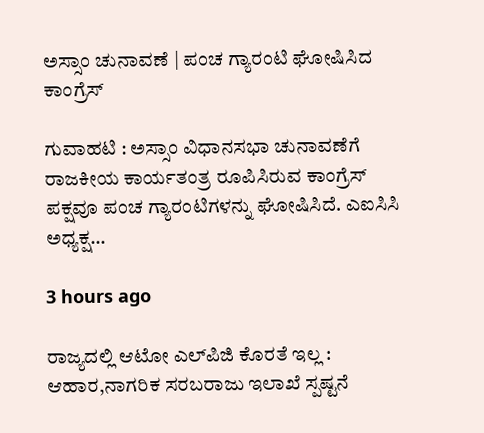ಅಸ್ಸಾಂ ಚುನಾವಣೆ | ಪಂಚ ಗ್ಯಾರಂಟಿ ಘೋಷಿಸಿದ ಕಾಂಗ್ರೆಸ್‌

ಗುವಾಹಟಿ : ಅಸ್ಸಾಂ ವಿಧಾನಸಭಾ ಚುನಾವಣೆಗೆ ರಾಜಕೀಯ ಕಾರ್ಯತಂತ್ರ ರೂಪಿಸಿರುವ ಕಾಂಗ್ರೆಸ್ ಪಕ್ಷವೂ ಪಂಚ ಗ್ಯಾರಂಟಿಗಳನ್ನು ಘೋಷಿಸಿದೆ. ಎಐಸಿಸಿ ಅಧ್ಯಕ್ಷ…

3 hours ago

ರಾಜ್ಯದಲ್ಲಿ ಆಟೋ ಎಲ್‌ಪಿಜಿ ಕೊರತೆ ಇಲ್ಲ : ಆಹಾರ,ನಾಗರಿಕ ಸರಬರಾಜು ಇಲಾಖೆ ಸ್ಪಷ್ಟನೆ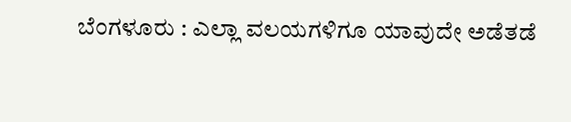ಬೆಂಗಳೂರು : ಎಲ್ಲಾ ವಲಯಗಳಿಗೂ ಯಾವುದೇ ಅಡೆತಡೆ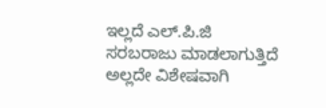ಇಲ್ಲದೆ ಎಲ್.ಪಿ.ಜಿ‌ ಸರಬರಾಜು ಮಾಡಲಾಗುತ್ತಿದೆ ಅಲ್ಲದೇ ವಿಶೇಷವಾಗಿ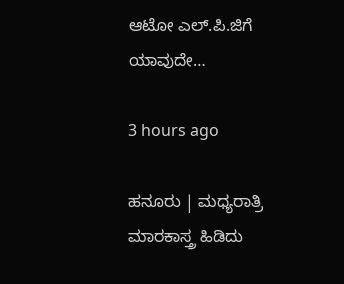ಆಟೋ‌ ಎಲ್.ಪಿ.ಜಿಗೆ ಯಾವುದೇ…

3 hours ago

ಹನೂರು | ಮಧ್ಯರಾತ್ರಿ ಮಾರಕಾಸ್ತ್ರ ಹಿಡಿದು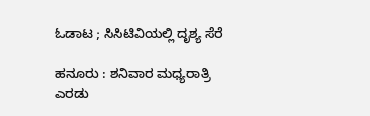ಓಡಾಟ ; ಸಿಸಿಟಿವಿಯಲ್ಲಿ ದೃಶ್ಯ ಸೆರೆ

ಹನೂರು : ಶನಿವಾರ ಮಧ್ಯರಾತ್ರಿ ಎರಡು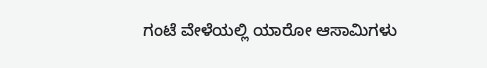ಗಂಟೆ ವೇಳೆಯಲ್ಲಿ ಯಾರೋ ಆಸಾಮಿಗಳು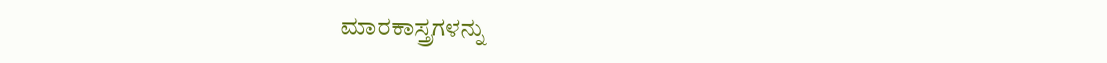ಮಾರಕಾಸ್ತ್ರಗಳನ್ನು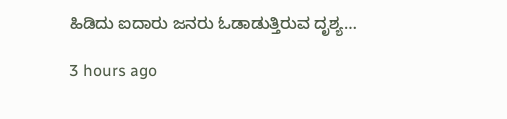ಹಿಡಿದು ಐದಾರು ಜನರು ಓಡಾಡುತ್ತಿರುವ ದೃಶ್ಯ…

3 hours ago